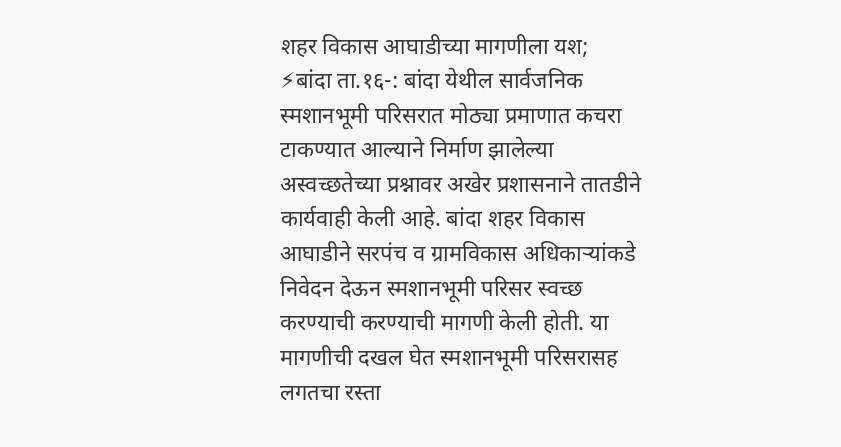शहर विकास आघाडीच्या मागणीला यश;
⚡बांदा ता.१६-: बांदा येथील सार्वजनिक स्मशानभूमी परिसरात मोठ्या प्रमाणात कचरा टाकण्यात आल्याने निर्माण झालेल्या अस्वच्छतेच्या प्रश्नावर अखेर प्रशासनाने तातडीने कार्यवाही केली आहे. बांदा शहर विकास आघाडीने सरपंच व ग्रामविकास अधिकाऱ्यांकडे निवेदन देऊन स्मशानभूमी परिसर स्वच्छ करण्याची करण्याची मागणी केली होती. या मागणीची दखल घेत स्मशानभूमी परिसरासह लगतचा रस्ता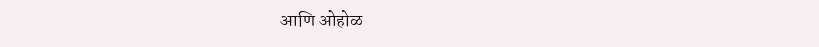आणि ओहोळ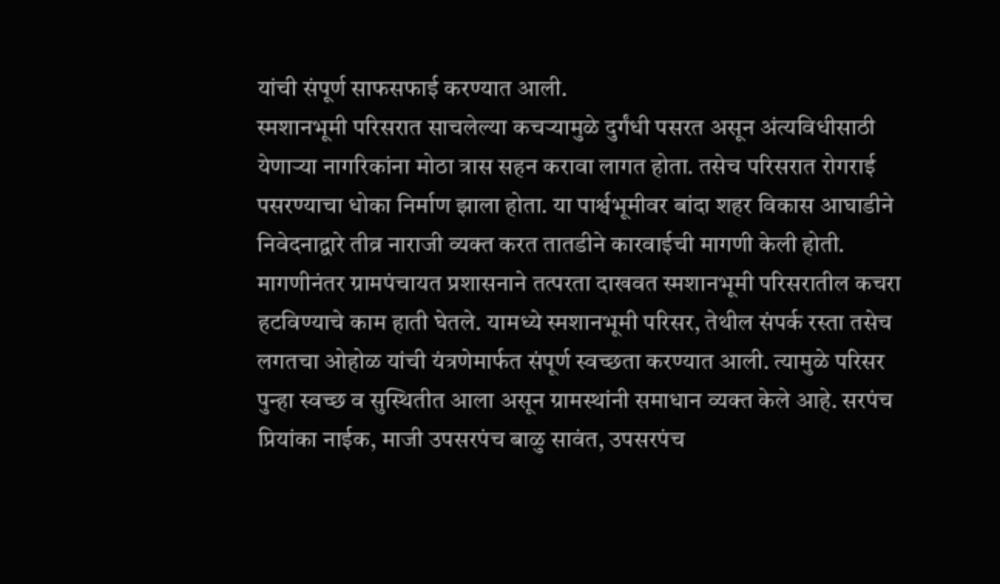यांची संपूर्ण साफसफाई करण्यात आली.
स्मशानभूमी परिसरात साचलेल्या कचऱ्यामुळे दुर्गंधी पसरत असून अंत्यविधीसाठी येणाऱ्या नागरिकांना मोठा त्रास सहन करावा लागत होता. तसेच परिसरात रोगराई पसरण्याचा धोका निर्माण झाला होता. या पार्श्वभूमीवर बांदा शहर विकास आघाडीने निवेदनाद्वारे तीव्र नाराजी व्यक्त करत तातडीने कारवाईची मागणी केली होती.
मागणीनंतर ग्रामपंचायत प्रशासनाने तत्परता दाखवत स्मशानभूमी परिसरातील कचरा हटविण्याचे काम हाती घेतले. यामध्ये स्मशानभूमी परिसर, तेथील संपर्क रस्ता तसेच लगतचा ओहोळ यांची यंत्रणेमार्फत संपूर्ण स्वच्छता करण्यात आली. त्यामुळे परिसर पुन्हा स्वच्छ व सुस्थितीत आला असून ग्रामस्थांनी समाधान व्यक्त केले आहे. सरपंच प्रियांका नाईक, माजी उपसरपंच बाळु सावंत, उपसरपंच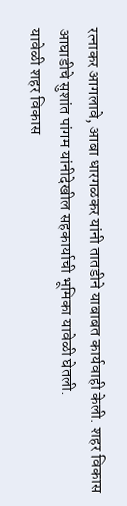रत्नाकर आगलावे, आबा धारगळकर यांनी तातडीने याबाबत कार्यवाही केली. शहर विकास आघाडीचे सुशांत पांगम यांनीदेखील सहकार्याची भूमिका यावेळी घेतली.
यावेळी शहर विकास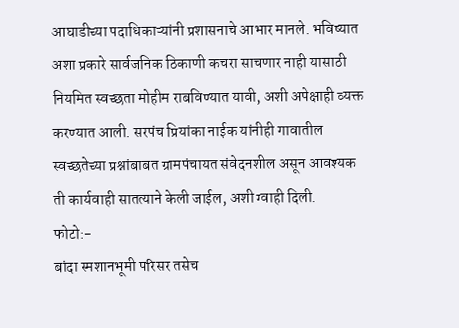आघाडीच्या पदाधिकाऱ्यांनी प्रशासनाचे आभार मानले. भविष्यात अशा प्रकारे सार्वजनिक ठिकाणी कचरा साचणार नाही यासाठी नियमित स्वच्छता मोहीम राबविण्यात यावी, अशी अपेक्षाही व्यक्त करण्यात आली. सरपंच प्रियांका नाईक यांनीही गावातील स्वच्छतेच्या प्रश्नांबाबत ग्रामपंचायत संवेदनशील असून आवश्यक ती कार्यवाही सातत्याने केली जाईल, अशी ग्वाही दिली.
फोटो:-
बांदा स्मशानभूमी परिसर तसेच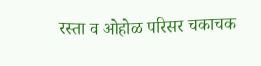रस्ता व ओहोळ परिसर चकाचक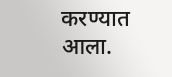करण्यात आला.